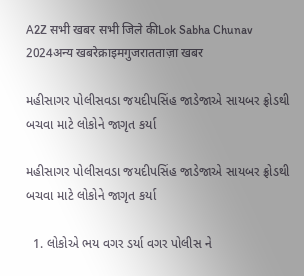A2Z सभी खबर सभी जिले कीLok Sabha Chunav 2024अन्य खबरेक्राइमगुजरातताज़ा खबर

મહીસાગર પોલીસવડા જયદીપસિંહ જાડેજાએ સાયબર ફ્રોડથી બચવા માટે લોકોને જાગૃત કર્યા

મહીસાગર પોલીસવડા જયદીપસિંહ જાડેજાએ સાયબર ફ્રોડથી બચવા માટે લોકોને જાગૃત કર્યા

  1. લોકોએ ભય વગર ડર્યા વગર પોલીસ ને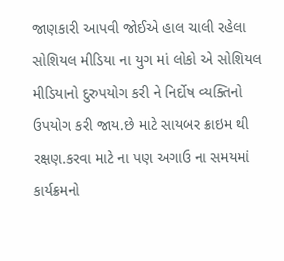જાણકારી આપવી જોઈએ હાલ ચાલી રહેલા સોશિયલ મીડિયા ના યુગ માં લોકો એ સોશિયલ મીડિયાનો દુરુપયોગ કરી ને નિર્દોષ વ્યક્તિનો ઉપયોગ કરી જાય.છે માટે સાયબર ક્રાઇમ થી રક્ષણ.કરવા માટે ના પણ અગાઉ ના સમયમાં કાર્યક્રમનો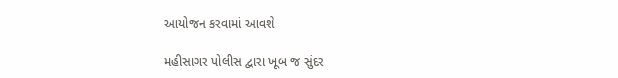આયોજન કરવામાં આવશે

મહીસાગર પોલીસ દ્વારા ખૂબ જ સુંદર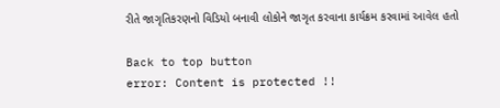રીતે જાગૃતિકરણનો વિડિયો બનાવી લોકોને જાગૃત કરવાના કાર્યક્રમ કરવામાં આવેલ હતો

Back to top button
error: Content is protected !!